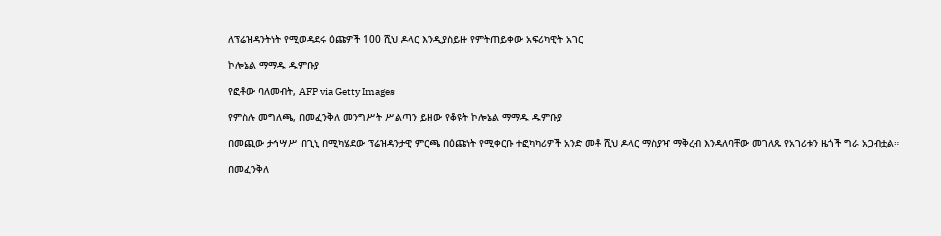ለፕሬዝዳንትነት የሚወዳደሩ ዕጩዎች 100 ሺህ ዶላር እንዲያስይዙ የምትጠይቀው አፍሪካዊት አገር

ኮሎኔል ማማዱ ዱምቡያ

የፎቶው ባለመብት, AFP via Getty Images

የምስሉ መግለጫ, በመፈንቅለ መንግሥት ሥልጣን ይዘው የቆዩት ኮሎኔል ማማዱ ዱምቡያ

በመጪው ታኅሣሥ በጊኒ በሚካሄደው ፕሬዝዳንታዊ ምርጫ በዕጩነት የሚቀርቡ ተፎካካሪዎች አንድ መቶ ሺህ ዶላር ማስያዣ ማቅረብ እንዳለባቸው መገለጹ የአገሪቱን ዜጎች ግራ አጋብቷል።

በመፈንቅለ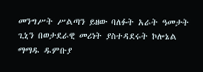መንግሥት ሥልጣን ይዘው ባለፉት አራት ዓመታት ጊኒን በወታደራዊ መሪነት ያስተዳደሩት ኮሎኔል ማማዱ ዱምቡያ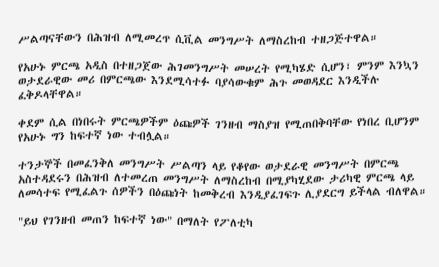ሥልጣናቸውን በሕዝብ ለሚመረጥ ሲቪል መንግሥት ለማስረከብ ተዘጋጅተዋል።

የአሁኑ ምርጫ አዲስ በተዘጋጀው ሕገመንግሥት መሠረት የሚካሄድ ሲሆን፣ ምንም እንኳን ወታደራዊው መሪ በምርጫው እንደሚሳተፉ ባያሳውቁም ሕጉ መወዳደር እንዲችሉ ፈቅዶላቸዋል።

ቀደም ሲል በነበሩት ምርጫዎችም ዕጩዎች ገንዘብ ማስያዝ የሚጠበቅባቸው የነበረ ቢሆንም የአሁኑ ግን ከፍተኛ ነው ተብሏል።

ተንታኞች በመፈንቅለ መንግሥት ሥልጣን ላይ የቆየው ወታደራዊ መንግሥት በምርጫ አስተዳደሩን በሕዝብ ለተመረጠ መንግሥት ለማስረከብ በሚያካሂደው ታሪካዊ ምርጫ ላይ ለመሳተፍ የሚፈልጉ ሰዎችን በዕጩነት ከመቅረብ እንዲያፈገፍጉ ሊያደርግ ይችላል ብለዋል።

"ይህ የገንዘብ መጠን ከፍተኛ ነው" በማለት የፖለቲካ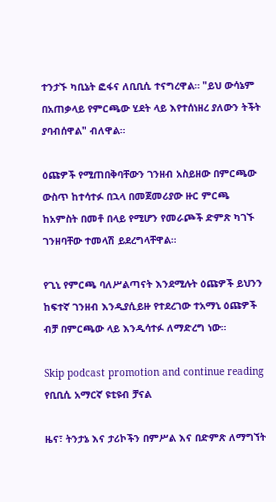ተንታኙ ካቢኔት ፎፋና ለቢቢሲ ተናግረዋል። "ይህ ውሳኔም በአጠቃላይ የምርጫው ሂደት ላይ እየተሰነዘረ ያለውን ትችት ያባብሰዋል" ብለዋል።

ዕጩዎች የሚጠበቅባቸውን ገንዘብ አስይዘው በምርጫው ውስጥ ከተሳተፉ በኋላ በመጀመሪያው ዙር ምርጫ ከአምስት በመቶ በላይ የሚሆን የመራጮች ድምጽ ካገኙ ገንዘባቸው ተመላሽ ይደረግላቸዋል።

የጊኒ የምርጫ ባለሥልጣናት እንደሚሉት ዕጩዎች ይህንን ከፍተኛ ገንዘብ እንዲያሲይዙ የተደረገው ተአማኒ ዕጩዎች ብቻ በምርጫው ላይ እንዲሳተፉ ለማድረግ ነው።

Skip podcast promotion and continue reading
የቢቢሲ አማርኛ ዩቲዩብ ቻናል

ዜና፣ ትንታኔ እና ታሪኮችን በምሥል እና በድምጽ ለማግኘት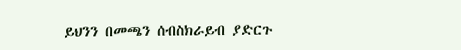ይህንን በመጫን ሰብስክራይብ ያድርጉ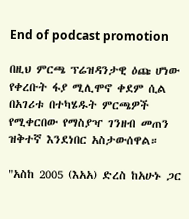End of podcast promotion

በዚህ ምርጫ ፕሬዝዳንታዊ ዕጩ ሆነው የቀረቡት ፋያ ሚሊሞኖ ቀደም ሲል በአገሪቱ በተካሄዱት ምርጫዎች የሚቀርበው የማስያዣ ገንዘብ መጠን ዝቅተኛ እንደነበር አስታውሰዋል።

"አስከ 2005 (እአአ) ድረስ ከአሁኑ ጋር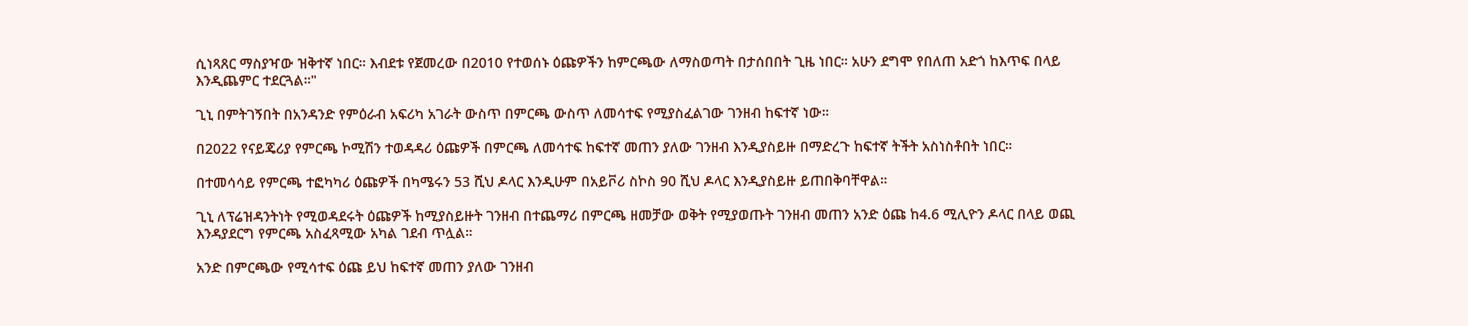ሲነጻጸር ማስያዣው ዝቅተኛ ነበር። እብደቱ የጀመረው በ2010 የተወሰኑ ዕጩዎችን ከምርጫው ለማስወጣት በታሰበበት ጊዜ ነበር። አሁን ደግሞ የበለጠ አድጎ ከእጥፍ በላይ እንዲጨምር ተደርጓል።"

ጊኒ በምትገኝበት በአንዳንድ የምዕራብ አፍሪካ አገራት ውስጥ በምርጫ ውስጥ ለመሳተፍ የሚያስፈልገው ገንዘብ ከፍተኛ ነው።

በ2022 የናይጄሪያ የምርጫ ኮሚሽን ተወዳዳሪ ዕጩዎች በምርጫ ለመሳተፍ ከፍተኛ መጠን ያለው ገንዘብ እንዲያስይዙ በማድረጉ ከፍተኛ ትችት አስነስቶበት ነበር።

በተመሳሳይ የምርጫ ተፎካካሪ ዕጩዎች በካሜሩን 53 ሺህ ዶላር እንዲሁም በአይቮሪ ስኮስ 90 ሺህ ዶላር እንዲያስይዙ ይጠበቅባቸዋል።

ጊኒ ለፕሬዝዳንትነት የሚወዳደሩት ዕጩዎች ከሚያስይዙት ገንዘብ በተጨማሪ በምርጫ ዘመቻው ወቅት የሚያወጡት ገንዘብ መጠን አንድ ዕጩ ከ4.6 ሚሊዮን ዶላር በላይ ወጪ እንዳያደርግ የምርጫ አስፈጻሚው አካል ገደብ ጥሏል።

አንድ በምርጫው የሚሳተፍ ዕጩ ይህ ከፍተኛ መጠን ያለው ገንዘብ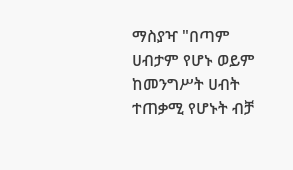ማስያዣ "በጣም ሀብታም የሆኑ ወይም ከመንግሥት ሀብት ተጠቃሚ የሆኑት ብቻ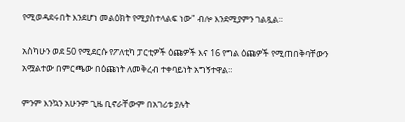የሚወዳደሩበት እንደሆነ መልዕክት የሚያስተላልፍ ነው" ብሎ እንደሚያምን ገልጿል።

አስካሁን ወደ 50 የሚደርሱ የፖለቲካ ፓርቲዎች ዕጩዎች እና 16 የግል ዕጩዎች የሚጠበቅባቸውን አሟልተው በምርጫው በዕጩነት ለመቅረብ ተቀባይነት አግኝተዋል።

ምንም እንኳን አሁንም ጊዜ ቢኖራቸውም በአገሪቱ ያሉት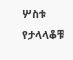ሦስቱ የታላላቆቹ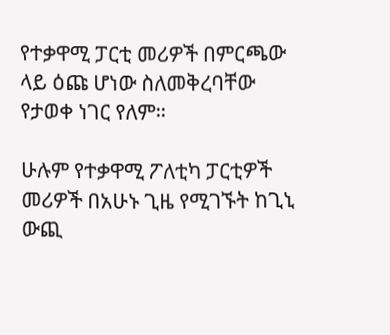የተቃዋሚ ፓርቲ መሪዎች በምርጫው ላይ ዕጩ ሆነው ስለመቅረባቸው የታወቀ ነገር የለም።

ሁሉም የተቃዋሚ ፖለቲካ ፓርቲዎች መሪዎች በአሁኑ ጊዜ የሚገኙት ከጊኒ ውጪ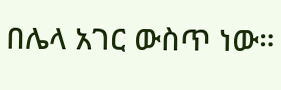በሌላ አገር ውስጥ ነው።